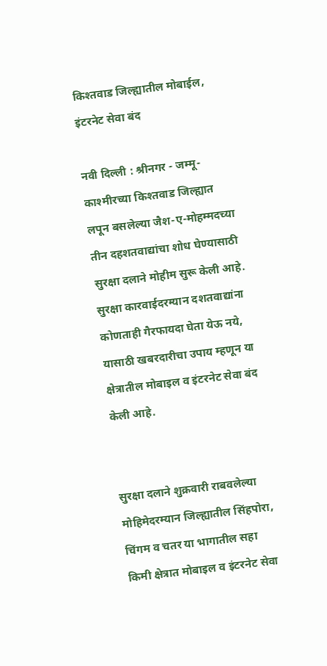किश्तवाड जिल्ह्यातील मोबाईल, इंटरनेट सेवा बंद

नवी दिल्ली : श्रीनगर - जम्मू-काश्मीरच्या किश्तवाड जिल्ह्यात लपून बसलेल्या जैश-ए-मोहम्मदच्या तीन दहशतवाद्यांचा शोध घेण्यासाठी सुरक्षा दलाने मोहीम सुरू केली आहे. सुरक्षा कारवाईदरम्यान दशतवाद्यांना कोणताही गैरफायदा घेता येऊ नये, यासाठी खबरदारीचा उपाय म्हणून या क्षेत्रातील मोबाइल व इंटरनेट सेवा बंद केली आहे.


सुरक्षा दलाने शुक्रवारी राबवलेल्या मोहिमेदरम्यान जिल्ह्यातील सिंहपोरा, चिंगम व चतर या भागातील सहा किमी क्षेत्रात मोबाइल व इंटरनेट सेवा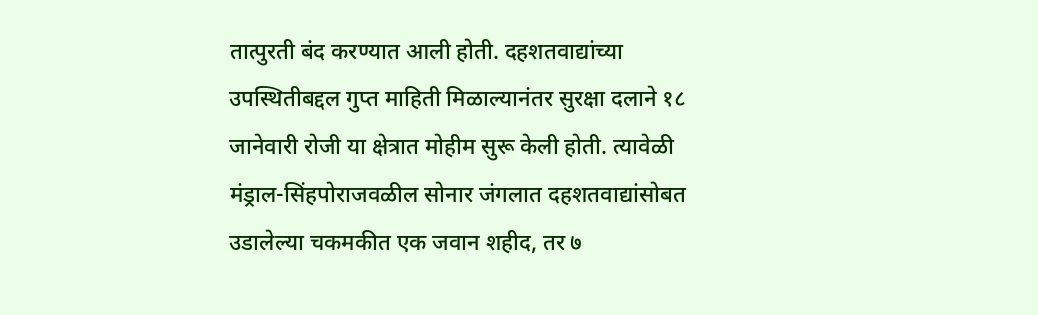तात्पुरती बंद करण्यात आली होती. दहशतवाद्यांच्या उपस्थितीबद्दल गुप्त माहिती मिळाल्यानंतर सुरक्षा दलाने १८ जानेवारी रोजी या क्षेत्रात मोहीम सुरू केली होती. त्यावेळी मंड्राल-सिंहपोराजवळील सोनार जंगलात दहशतवाद्यांसोबत उडालेल्या चकमकीत एक जवान शहीद, तर ७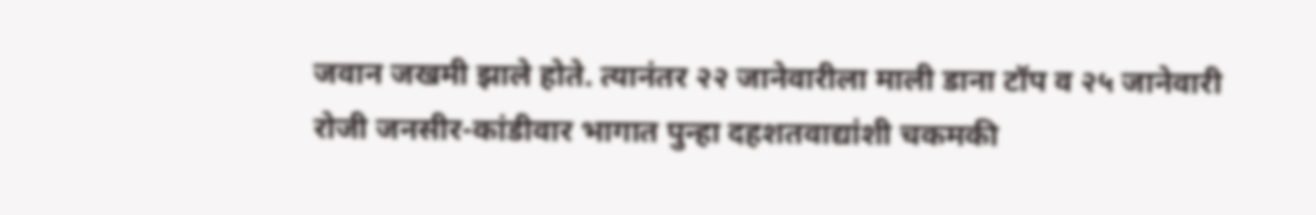जवान जखमी झाले होते. त्यानंतर २२ जानेवारीला माली डाना टॉप व २५ जानेवारी रोजी जनसीर-कांडीवार भागात पुन्हा दहशतवाद्यांशी चकमकी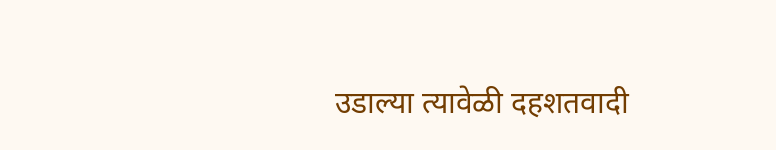उडाल्या त्यावेळी दहशतवादी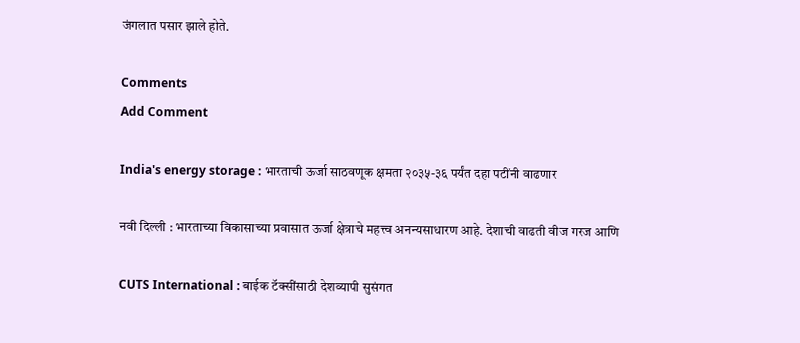जंगलात पसार झाले होते.

Comments
Add Comment

India's energy storage : भारताची ऊर्जा साठवणूक क्षमता २०३५-३६ पर्यंत दहा पटींनी वाढणार

नवी दिल्ली : भारताच्या विकासाच्या प्रवासात ऊर्जा क्षेत्राचे महत्त्व अनन्यसाधारण आहे. देशाची वाढती वीज गरज आणि

CUTS International : बाईक टॅक्सींसाठी देशव्यापी सुसंगत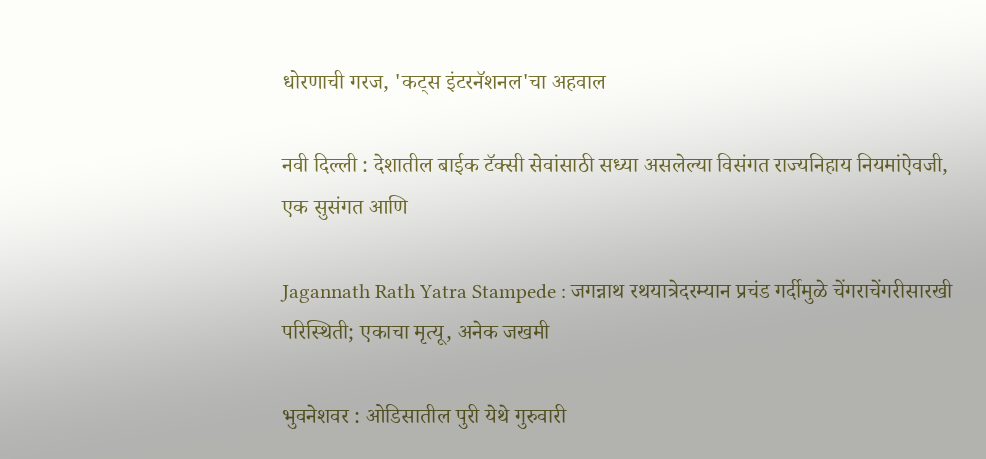धोरणाची गरज, 'कट्स इंटरनॅशनल'चा अहवाल

नवी दिल्ली : देशातील बाईक टॅक्सी सेवांसाठी सध्या असलेल्या विसंगत राज्यनिहाय नियमांऐवजी, एक सुसंगत आणि

Jagannath Rath Yatra Stampede : जगन्नाथ रथयात्रेदरम्यान प्रचंड गर्दीमुळे चेंगराचेंगरीसारखी परिस्थिती; एकाचा मृत्यू, अनेक जखमी

भुवनेशवर : ओडिसातील पुरी येथे गुरुवारी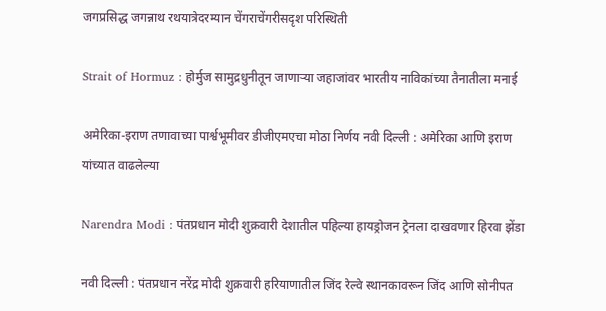जगप्रसिद्ध जगन्नाथ रथयात्रेदरम्यान चेंगराचेंगरीसदृश परिस्थिती

Strait of Hormuz : होर्मुज सामुद्रधुनीतून जाणाऱ्या जहाजांवर भारतीय नाविकांच्या तैनातीला मनाई

अमेरिका-इराण तणावाच्या पार्श्वभूमीवर डीजीएमएचा मोठा निर्णय नवी दिल्ली : अमेरिका आणि इराण यांच्यात वाढलेल्या

Narendra Modi : पंतप्रधान मोदी शुक्रवारी देशातील पहिल्या हायड्रोजन ट्रेनला दाखवणार हिरवा झेंडा

नवी दिल्ली : पंतप्रधान नरेंद्र मोदी शुक्रवारी हरियाणातील जिंद रेल्वे स्थानकावरून जिंद आणि सोनीपत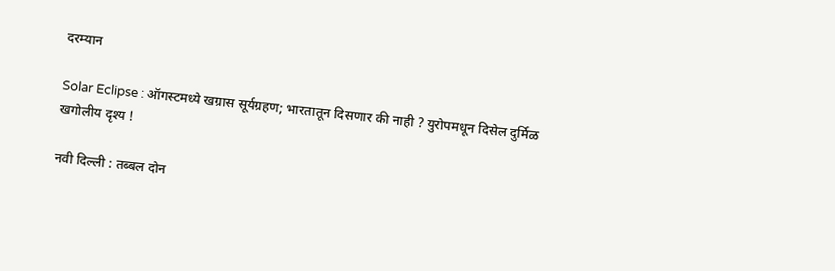दरम्यान

Solar Eclipse : ऑगस्टमध्ये खग्रास सूर्यग्रहण; भारतातून दिसणार की नाही ? युरोपमधून दिसेल दुर्मिळ खगोलीय दृश्य !

नवी दिल्ली : तब्बल दोन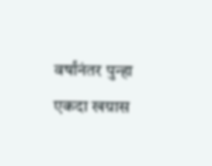वर्षांनंतर पुन्हा एकदा खग्रास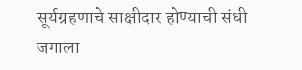सूर्यग्रहणाचे साक्षीदार होण्याची संधी जगाला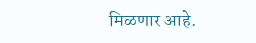मिळणार आहे.